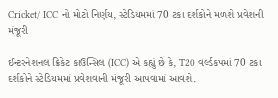Cricket/ ICC નો મોટો નિર્ણય, સ્ટેડિયમમાં 70 ટકા દર્શકોને મળશે પ્રવેશની મંજૂરી

ઈન્ટરનેશનલ ક્રિકેટ કાઉન્સિલ (ICC) એ કહ્યું છે કે, T20 વર્લ્ડકપમાં 70 ટકા દર્શકોને સ્ટેડિયમમાં પ્રવેશવાની મંજૂરી આપવામાં આવશે.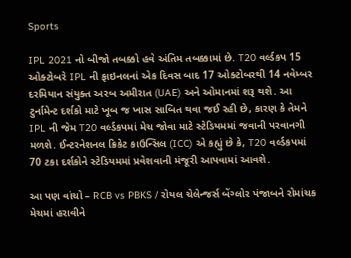Sports

IPL 2021 નો બીજો તબક્કો હવે અંતિમ તબક્કામાં છે. T20 વર્લ્ડકપ 15 ઓક્ટોબરે IPL ની ફાઇનલનાં એક દિવસ બાદ 17 ઓક્ટોબરથી 14 નવેમ્બર દરમિયાન સંયુક્ત અરબ અમીરાત (UAE) અને ઓમાનમાં શરૂ થશે. આ ટુર્નામેન્ટ દર્શકો માટે ખૂબ જ ખાસ સાબિત થવા જઈ રહી છે, કારણ કે તેમને IPL ની જેમ T20 વર્લ્ડકપમાં મેચ જોવા માટે સ્ટેડિયમમાં જવાની પરવાનગી મળશે. ઈન્ટરનેશનલ ક્રિકેટ કાઉન્સિલ (ICC) એ કહ્યું છે કે, T20 વર્લ્ડકપમાં 70 ટકા દર્શકોને સ્ટેડિયમમાં પ્રવેશવાની મંજૂરી આપવામાં આવશે.

આ પણ વાંચો – RCB vs PBKS / રોયલ ચેલેન્જર્સ બેંગ્લોર પંજાબને રોમાંચક મેચમાં હરાવીને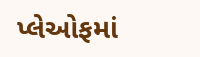પ્લેઓફમાં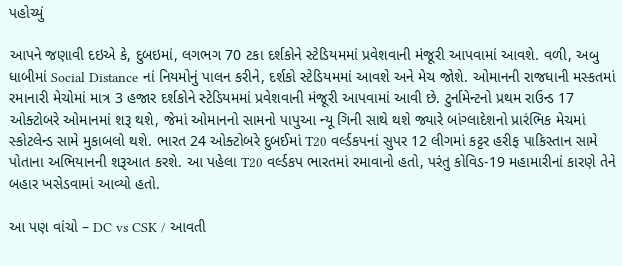પહોચ્યું

આપને જણાવી દઇએ કે, દુબઇમાં, લગભગ 70 ટકા દર્શકોને સ્ટેડિયમમાં પ્રવેશવાની મંજૂરી આપવામાં આવશે. વળી, અબુ ધાબીમાં Social Distance નાં નિયમોનું પાલન કરીને, દર્શકો સ્ટેડિયમમાં આવશે અને મેચ જોશે. ઓમાનની રાજધાની મસ્કતમાં રમાનારી મેચોમાં માત્ર 3 હજાર દર્શકોને સ્ટેડિયમમાં પ્રવેશવાની મંજૂરી આપવામાં આવી છે. ટુર્નામેન્ટનો પ્રથમ રાઉન્ડ 17 ઓક્ટોબરે ઓમાનમાં શરૂ થશે, જેમાં ઓમાનનો સામનો પાપુઆ ન્યૂ ગિની સાથે થશે જ્યારે બાંગ્લાદેશનો પ્રારંભિક મેચમાં સ્કોટલેન્ડ સામે મુકાબલો થશે. ભારત 24 ઓક્ટોબરે દુબઈમાં T20 વર્લ્ડકપનાં સુપર 12 લીગમાં કટ્ટર હરીફ પાકિસ્તાન સામે પોતાના અભિયાનની શરૂઆત કરશે. આ પહેલા T20 વર્લ્ડકપ ભારતમાં રમાવાનો હતો, પરંતુ કોવિડ-19 મહામારીનાં કારણે તેને બહાર ખસેડવામાં આવ્યો હતો.

આ પણ વાંચો – DC vs CSK / આવતી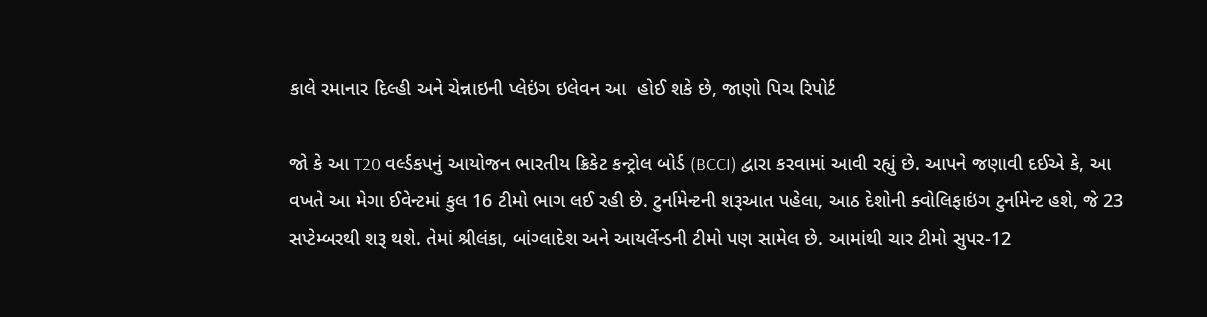કાલે રમાનાર દિલ્હી અને ચેન્નાઇની પ્લેઇંગ ઇલેવન આ  હોઈ શકે છે, જાણો પિચ રિપોર્ટ

જો કે આ T20 વર્લ્ડકપનું આયોજન ભારતીય ક્રિકેટ કન્ટ્રોલ બોર્ડ (BCCI) દ્વારા કરવામાં આવી રહ્યું છે. આપને જણાવી દઈએ કે, આ વખતે આ મેગા ઈવેન્ટમાં કુલ 16 ટીમો ભાગ લઈ રહી છે. ટુર્નામેન્ટની શરૂઆત પહેલા, આઠ દેશોની ક્વોલિફાઇંગ ટુર્નામેન્ટ હશે, જે 23 સપ્ટેમ્બરથી શરૂ થશે. તેમાં શ્રીલંકા, બાંગ્લાદેશ અને આયર્લેન્ડની ટીમો પણ સામેલ છે. આમાંથી ચાર ટીમો સુપર-12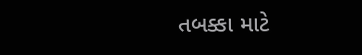તબક્કા માટે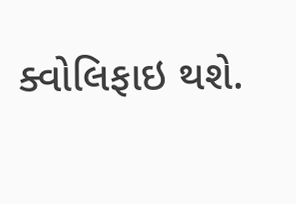ક્વોલિફાઇ થશે.